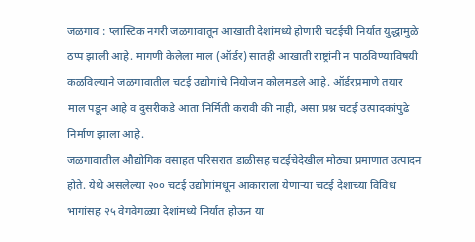जळगाव : प्लास्टिक नगरी जळगावातून आखाती देशांमध्ये होणारी चटईची निर्यात युद्धामुळे ठप्प झाली आहे. मागणी केलेला माल (ऑर्डर) सातही आखाती राष्ट्रांनी न पाठविण्याविषयी कळविल्याने जळगावातील चटई उद्योगांचे नियोजन कोलमडले आहे. ऑर्डरप्रमाणे तयार माल पडून आहे व दुसरीकडे आता निर्मिती करावी की नाही, असा प्रश्न चटई उत्पादकांपुढे निर्माण झाला आहे.
जळगावातील औद्योगिक वसाहत परिसरात डाळीसह चटईचेदेखील मोठ्या प्रमाणात उत्पादन होते. येथे असलेल्या २०० चटई उद्योगांमधून आकाराला येणाऱ्या चटई देशाच्या विविध भागांसह २५ वेगवेगळ्या देशांमध्ये निर्यात होऊन या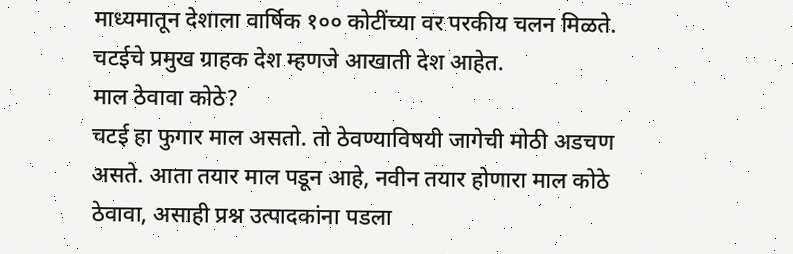माध्यमातून देशाला वार्षिक १०० कोटींच्या वर परकीय चलन मिळते. चटईचे प्रमुख ग्राहक देश म्हणजे आखाती देश आहेत.
माल ठेवावा कोठे?
चटई हा फुगार माल असतो. तो ठेवण्याविषयी जागेची मोठी अडचण असते. आता तयार माल पडून आहे, नवीन तयार होणारा माल कोठे ठेवावा, असाही प्रश्न उत्पादकांना पडला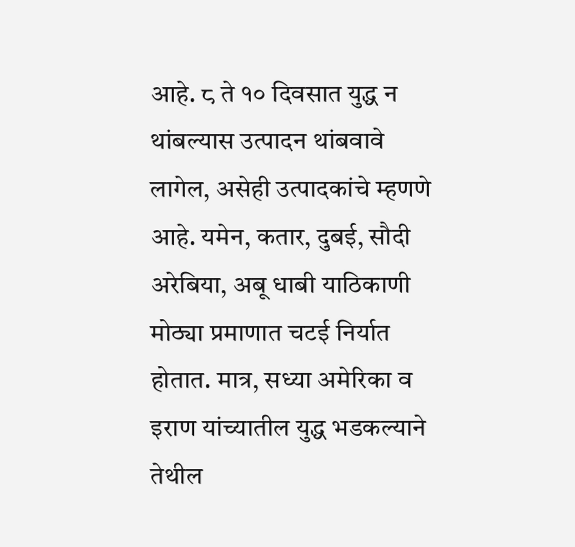आहे. ८ ते १० दिवसात युद्ध न थांबल्यास उत्पादन थांबवावे लागेल, असेही उत्पादकांचे म्हणणे आहे. यमेन, कतार, दुबई, सौदी अरेबिया, अबू धाबी याठिकाणी मोठ्या प्रमाणात चटई निर्यात होतात. मात्र, सध्या अमेरिका व इराण यांच्यातील युद्ध भडकल्याने तेथील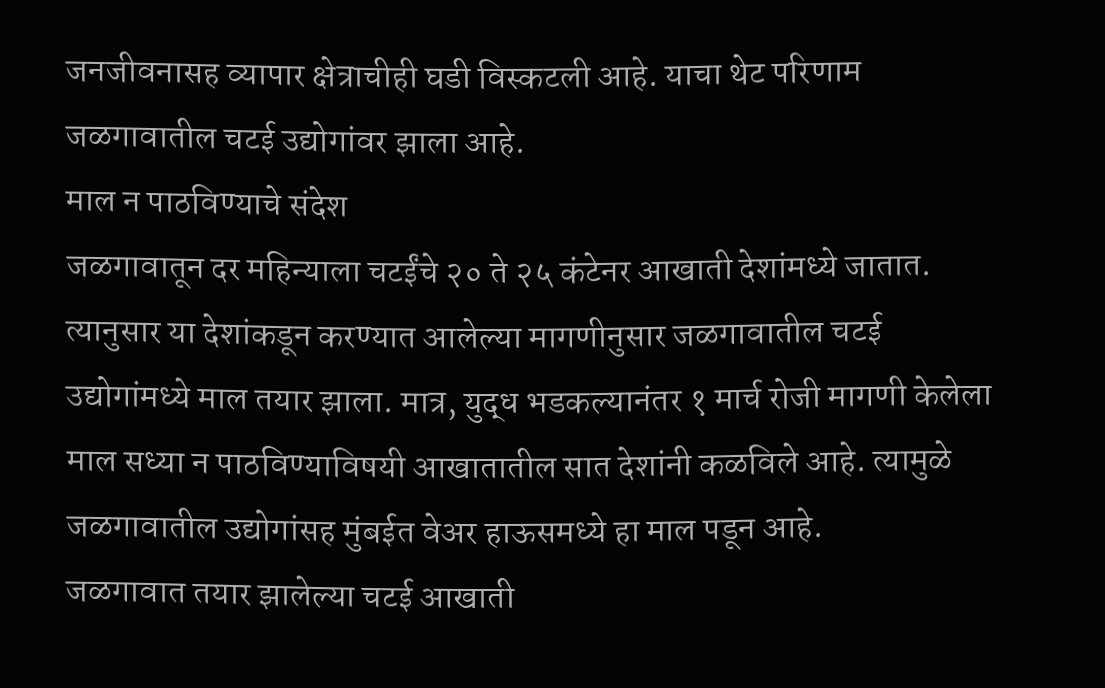जनजीवनासह व्यापार क्षेत्राचीही घडी विस्कटली आहे. याचा थेट परिणाम जळगावातील चटई उद्योगांवर झाला आहे.
माल न पाठविण्याचे संदेश
जळगावातून दर महिन्याला चटईंचे २० ते २५ कंटेनर आखाती देशांमध्ये जातात. त्यानुसार या देशांकडून करण्यात आलेल्या मागणीनुसार जळगावातील चटई उद्योगांमध्ये माल तयार झाला. मात्र, युद्ध भडकल्यानंतर १ मार्च रोजी मागणी केलेला माल सध्या न पाठविण्याविषयी आखातातील सात देशांनी कळविले आहे. त्यामुळे जळगावातील उद्योगांसह मुंबईत वेअर हाऊसमध्ये हा माल पडून आहे.
जळगावात तयार झालेल्या चटई आखाती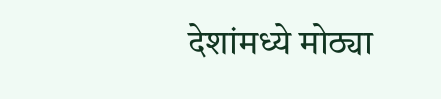देशांमध्ये मोठ्या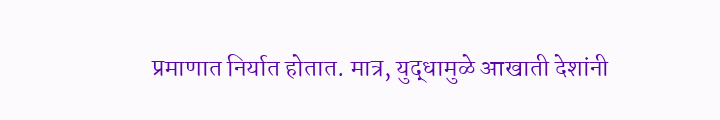प्रमाणात निर्यात होतात. मात्र, युद्धामुळे आखाती देशांनी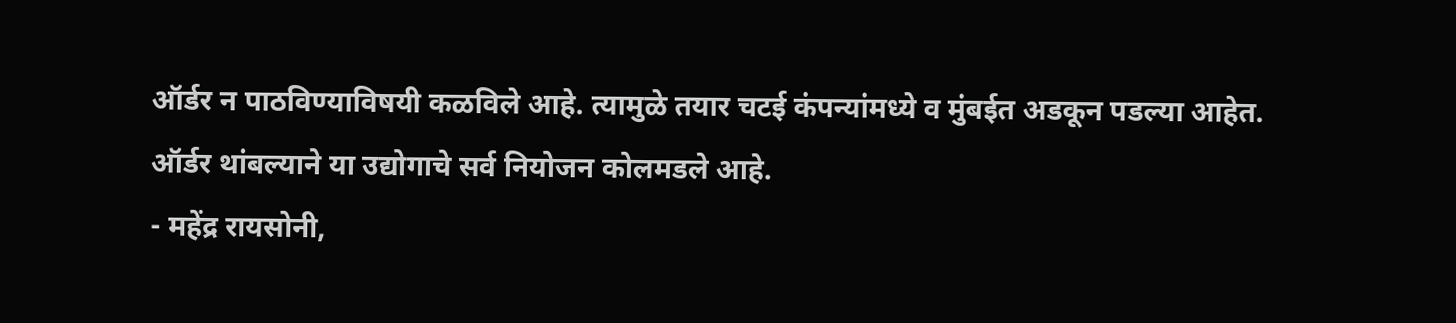ऑर्डर न पाठविण्याविषयी कळविले आहे. त्यामुळे तयार चटई कंपन्यांमध्ये व मुंबईत अडकून पडल्या आहेत. ऑर्डर थांबल्याने या उद्योगाचे सर्व नियोजन कोलमडले आहे.
- महेंद्र रायसोनी,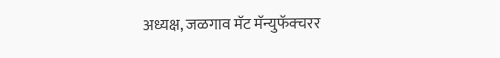अध्यक्ष, जळगाव मॅट मॅन्युफॅक्चरर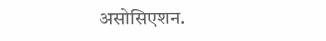असोसिएशन.